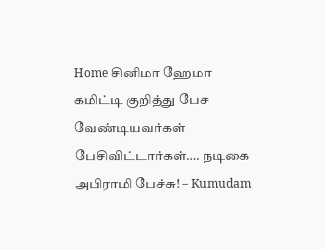Home சினிமா ஹேமா கமிட்டி குறித்து பேச வேண்டியவர்கள் பேசிவிட்டார்கள்…. நடிகை அபிராமி பேச்சு! – Kumudam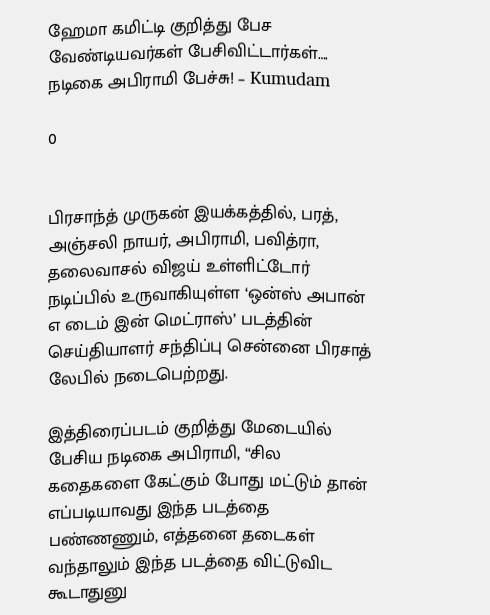ஹேமா கமிட்டி குறித்து பேச வேண்டியவர்கள் பேசிவிட்டார்கள்…. நடிகை அபிராமி பேச்சு! – Kumudam

0


பிரசாந்த் முருகன் இயக்கத்தில், பரத், அஞ்சலி நாயர், அபிராமி, பவித்ரா, தலைவாசல் விஜய் உள்ளிட்டோர்  நடிப்பில் உருவாகியுள்ள ‘ஒன்ஸ் அபான் எ டைம் இன் மெட்ராஸ்’ படத்தின் செய்தியாளர் சந்திப்பு சென்னை பிரசாத் லேபில் நடைபெற்றது.

இத்திரைப்படம் குறித்து மேடையில் பேசிய நடிகை அபிராமி, “சில கதைகளை கேட்கும் போது மட்டும் தான் எப்படியாவது இந்த படத்தை பண்ணணும், எத்தனை தடைகள் வந்தாலும் இந்த படத்தை விட்டுவிட கூடாதுனு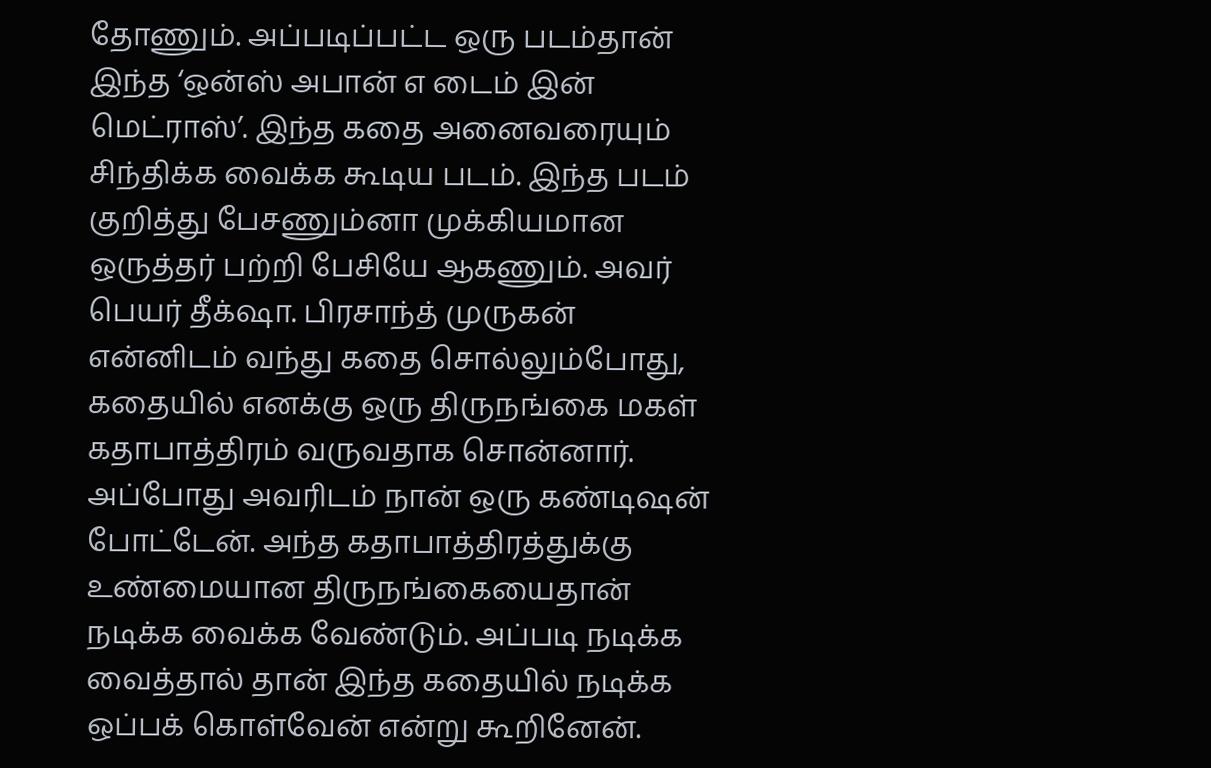தோணும். அப்படிப்பட்ட ஒரு படம்தான் இந்த ‘ஒன்ஸ் அபான் எ டைம் இன் மெட்ராஸ்’. இந்த கதை அனைவரையும் சிந்திக்க வைக்க கூடிய படம். இந்த படம் குறித்து பேசணும்னா முக்கியமான ஒருத்தர் பற்றி பேசியே ஆகணும். அவர் பெயர் தீக்‌ஷா. பிரசாந்த் முருகன் என்னிடம் வந்து கதை சொல்லும்போது, கதையில் எனக்கு ஒரு திருநங்கை மகள் கதாபாத்திரம் வருவதாக சொன்னார். அப்போது அவரிடம் நான் ஒரு கண்டிஷன் போட்டேன். அந்த கதாபாத்திரத்துக்கு உண்மையான திருநங்கையைதான் நடிக்க வைக்க வேண்டும். அப்படி நடிக்க வைத்தால் தான் இந்த கதையில் நடிக்க ஒப்பக் கொள்வேன் என்று கூறினேன்.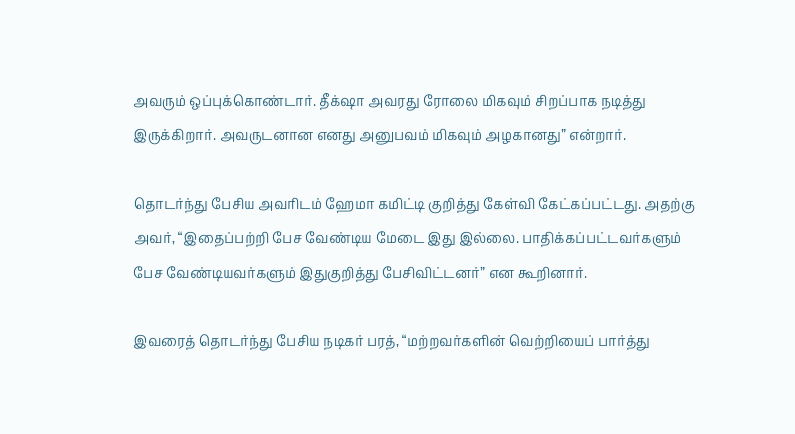அவரும் ஒப்புக்கொண்டார். தீக்‌ஷா அவரது ரோலை மிகவும் சிறப்பாக நடித்து இருக்கிறார். அவருடனான எனது அனுபவம் மிகவும் அழகானது” என்றார்.

தொடர்ந்து பேசிய அவரிடம் ஹேமா கமிட்டி குறித்து கேள்வி கேட்கப்பட்டது. அதற்கு அவர், “இதைப்பற்றி பேச வேண்டிய மேடை இது இல்லை. பாதிக்கப்பட்டவர்களும் பேச வேண்டியவர்களும் இதுகுறித்து பேசிவிட்டனர்” என கூறினார்.

இவரைத் தொடர்ந்து பேசிய நடிகர் பரத், “மற்றவர்களின் வெற்றியைப் பார்த்து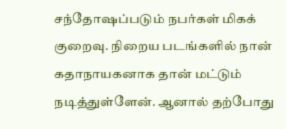சந்தோஷப்படும் நபர்கள் மிகக் குறைவு. நிறைய படங்களில் நான் கதாநாயகனாக தான் மட்டும்  நடித்துள்ளேன். ஆனால் தற்போது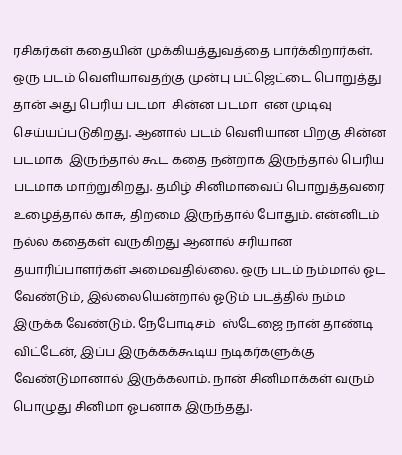ரசிகர்கள் கதையின் முக்கியத்துவத்தை பார்க்கிறார்கள். ஒரு படம் வெளியாவதற்கு முன்பு பட்ஜெட்டை பொறுத்து தான் அது பெரிய படமா  சின்ன படமா  என முடிவு செய்யப்படுகிறது. ஆனால் படம் வெளியான பிறகு சின்ன  படமாக  இருந்தால் கூட கதை நன்றாக இருந்தால் பெரிய படமாக மாற்றுகிறது. தமிழ் சினிமாவைப் பொறுத்தவரை உழைத்தால் காசு, திறமை இருந்தால் போதும். என்னிடம்  நல்ல கதைகள் வருகிறது ஆனால் சரியான தயாரிப்பாளர்கள் அமைவதில்லை. ஒரு படம் நம்மால் ஓட வேண்டும், இல்லையென்றால் ஓடும் படத்தில் நம்ம இருக்க வேண்டும். நேபோடிசம்  ஸ்டேஜை நான் தாண்டி விட்டேன், இப்ப இருக்கக்கூடிய நடிகர்களுக்கு வேண்டுமானால் இருக்கலாம். நான் சினிமாக்கள் வரும் பொழுது சினிமா ஓபனாக இருந்தது.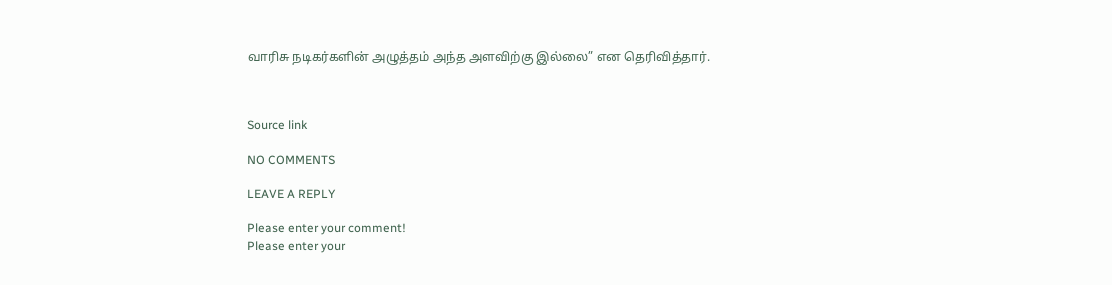வாரிசு நடிகர்களின் அழுத்தம் அந்த அளவிற்கு இல்லை” என தெரிவித்தார்.



Source link

NO COMMENTS

LEAVE A REPLY

Please enter your comment!
Please enter your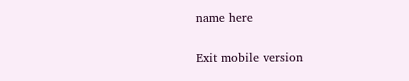name here

Exit mobile version